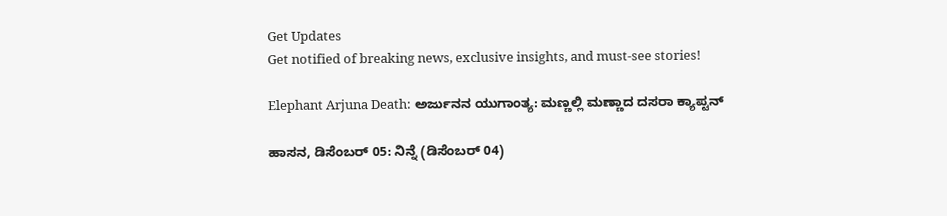Get Updates
Get notified of breaking news, exclusive insights, and must-see stories!

Elephant Arjuna Death: ಅರ್ಜುನನ ಯುಗಾಂತ್ಯ: ಮಣ್ಣಲ್ಲಿ ಮಣ್ಣಾದ ದಸರಾ ಕ್ಯಾಪ್ಟನ್‌

ಹಾಸನ, ಡಿಸೆಂಬರ್‌ 05: ನಿನ್ನೆ (ಡಿಸೆಂಬರ್‌ 04)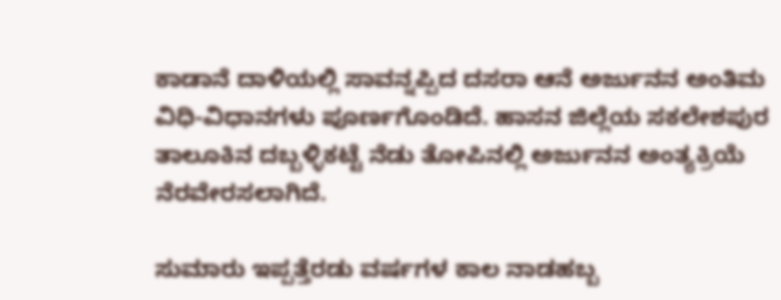ಕಾಡಾನೆ ದಾಳಿಯಲ್ಲಿ ಸಾವನ್ನಪ್ಪಿದ ದಸರಾ ಆನೆ ಅರ್ಜುನನ ಅಂತಿಮ ವಿಧಿ-ವಿಧಾನಗಳು ಪೂರ್ಣಗೊಂಡಿದೆ. ಹಾಸನ ಜಿಲ್ಲೆಯ ಸಕಲೇಶಪುರ ತಾಲೂಕಿನ ದಬ್ಬಳ್ಳಿಕಟ್ಟೆ ನೆಡು ತೋಪಿನಲ್ಲಿ ಅರ್ಜುನನ ಅಂತ್ಯಕ್ರಿಯೆ ನೆರವೇರಸಲಾಗಿದೆ.

ಸುಮಾರು ಇಪ್ಪತ್ತೆರಡು ವರ್ಷಗಳ ಕಾಲ ನಾಡಹಬ್ಬ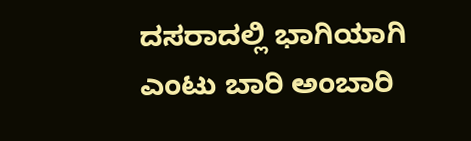ದಸರಾದಲ್ಲಿ ಭಾಗಿಯಾಗಿ ಎಂಟು ಬಾರಿ ಅಂಬಾರಿ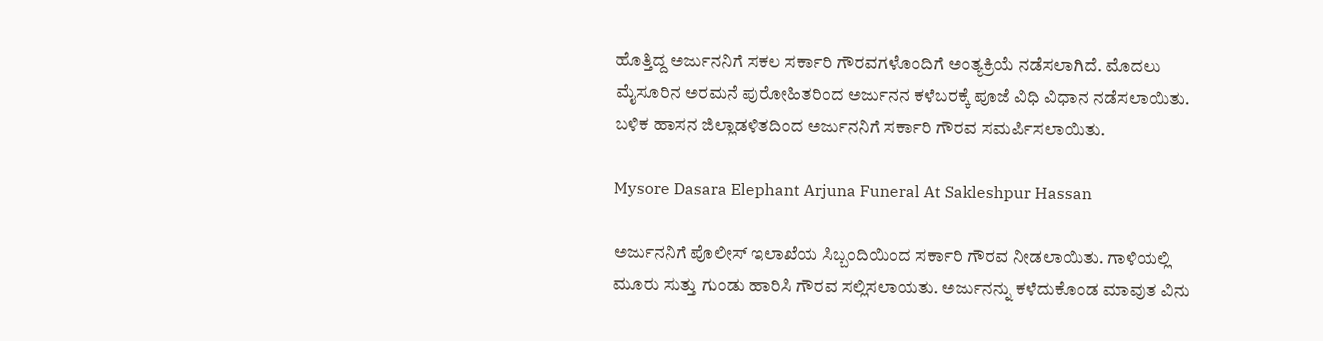ಹೊತ್ತಿದ್ದ ಅರ್ಜುನನಿಗೆ ಸಕಲ ಸರ್ಕಾರಿ ಗೌರವಗಳೊಂದಿಗೆ ಅಂತ್ಯಕ್ರಿಯೆ ನಡೆಸಲಾಗಿದೆ. ಮೊದಲು ಮೈಸೂರಿನ ಅರಮನೆ ಪುರೋಹಿತರಿಂದ ಅರ್ಜುನನ ಕಳೆಬರಕ್ಕೆ ಪೂಜೆ ವಿಧಿ ವಿಧಾನ ನಡೆಸಲಾಯಿತು. ಬಳಿಕ ಹಾಸನ ಜಿಲ್ಲಾಡಳಿತದಿಂದ ಅರ್ಜುನನಿಗೆ ಸರ್ಕಾರಿ ಗೌರವ ಸಮರ್ಪಿಸಲಾಯಿತು.

Mysore Dasara Elephant Arjuna Funeral At Sakleshpur Hassan

ಅರ್ಜುನನಿಗೆ ಪೊಲೀಸ್ ಇಲಾಖೆಯ ಸಿಬ್ಬಂದಿಯಿಂದ ಸರ್ಕಾರಿ ಗೌರವ ನೀಡಲಾಯಿತು. ಗಾಳಿಯಲ್ಲಿ ಮೂರು ಸುತ್ತು ಗುಂಡು ಹಾರಿಸಿ ಗೌರವ ಸಲ್ಲಿಸಲಾಯತು. ಅರ್ಜುನನ್ನು ಕಳೆದುಕೊಂಡ ಮಾವುತ ವಿನು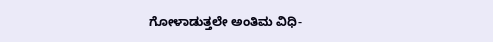ಗೋಳಾಡುತ್ತಲೇ ಅಂತಿಮ ವಿಧಿ-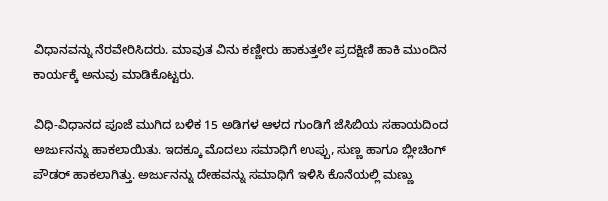ವಿಧಾನವನ್ನು ನೆರವೇರಿಸಿದರು. ಮಾವುತ ವಿನು ಕಣ್ಣೀರು ಹಾಕುತ್ತಲೇ ಪ್ರದಕ್ಷಿಣಿ ಹಾಕಿ ಮುಂದಿನ ಕಾರ್ಯಕ್ಕೆ ಅನುವು ಮಾಡಿಕೊಟ್ಟರು.

ವಿಧಿ-ವಿಧಾನದ ಪೂಜೆ ಮುಗಿದ ಬಳಿಕ 15 ಅಡಿಗಳ ಆಳದ ಗುಂಡಿಗೆ ಜೆಸಿಬಿಯ ಸಹಾಯದಿಂದ ಅರ್ಜುನನ್ನು ಹಾಕಲಾಯಿತು. ಇದಕ್ಕೂ ಮೊದಲು ಸಮಾಧಿಗೆ ಉಪ್ಪು, ಸುಣ್ಣ ಹಾಗೂ ಬ್ಲೀಚಿಂಗ್ ಪೌಡರ್ ಹಾಕಲಾಗಿತ್ತು. ಅರ್ಜುನನ್ನು ದೇಹವನ್ನು ಸಮಾಧಿಗೆ ಇಳಿಸಿ ಕೊನೆಯಲ್ಲಿ ಮಣ್ಣು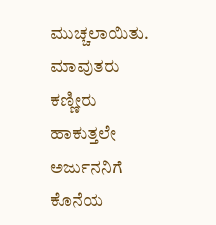ಮುಚ್ಚಲಾಯಿತು. ಮಾವುತರು ಕಣ್ಣೀರು ಹಾಕುತ್ತಲೇ ಅರ್ಜುನನಿಗೆ ಕೊನೆಯ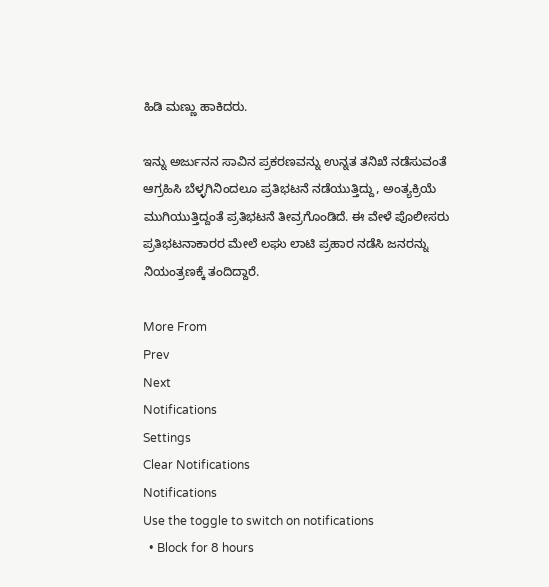ಹಿಡಿ ಮಣ್ಣು ಹಾಕಿದರು.

ಇನ್ನು ಅರ್ಜುನನ ಸಾವಿನ ಪ್ರಕರಣವನ್ನು ಉನ್ನತ ತನಿಖೆ ನಡೆಸುವಂತೆ ಆಗ್ರಹಿಸಿ ಬೆಳ್ಳಗಿನಿಂದಲೂ ಪ್ರತಿಭಟನೆ ನಡೆಯುತ್ತಿದ್ದು, ಅಂತ್ಯಕ್ರಿಯೆ ಮುಗಿಯುತ್ತಿದ್ದಂತೆ ಪ್ರತಿಭಟನೆ ತೀವ್ರಗೊಂಡಿದೆ. ಈ ವೇಳೆ ಪೊಲೀಸರು ಪ್ರತಿಭಟನಾಕಾರರ ಮೇಲೆ ಲಘು ಲಾಟಿ ಪ್ರಹಾರ ನಡೆಸಿ ಜನರನ್ನು ನಿಯಂತ್ರಣಕ್ಕೆ ತಂದಿದ್ದಾರೆ.

More From
Prev
Next
Notifications
Settings
Clear Notifications
Notifications
Use the toggle to switch on notifications
  • Block for 8 hours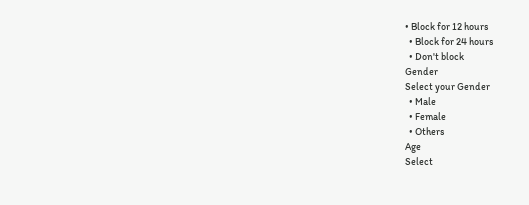• Block for 12 hours
  • Block for 24 hours
  • Don't block
Gender
Select your Gender
  • Male
  • Female
  • Others
Age
Select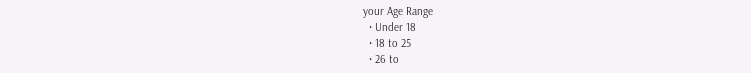your Age Range
  • Under 18
  • 18 to 25
  • 26 to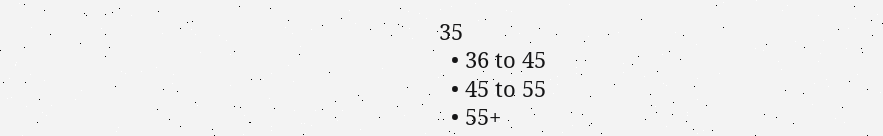35
  • 36 to 45
  • 45 to 55
  • 55+